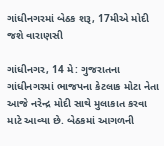ગાંધીનગરમાં બેઠક શરૂ, 17મીએ મોદી જશે વારાણસી

ગાંધીનગર, 14 મે: ગુજરાતના ગાંધીનગરમાં ભાજપના કેટલાક મોટા નેતા આજે નરેન્દ્ર મોદી સાથે મુલાકાત કરવા માટે આવ્યા છે. બેઠકમાં આગળની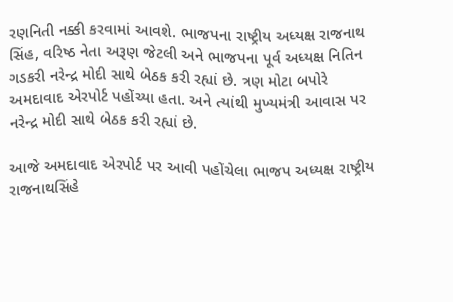રણનિતી નક્કી કરવામાં આવશે. ભાજપના રાષ્ટ્રીય અધ્યક્ષ રાજનાથ સિંહ, વરિષ્ઠ નેતા અરૂણ જેટલી અને ભાજપના પૂર્વ અધ્યક્ષ નિતિન ગડકરી નરેન્દ્ર મોદી સાથે બેઠક કરી રહ્યાં છે. ત્રણ મોટા બપોરે અમદાવાદ એરપોર્ટ પહોંચ્યા હતા. અને ત્યાંથી મુખ્યમંત્રી આવાસ પર નરેન્દ્ર મોદી સાથે બેઠક કરી રહ્યાં છે.

આજે અમદાવાદ એરપોર્ટ પર આવી પહોંચેલા ભાજપ અધ્યક્ષ રાષ્ટ્રીય રાજનાથસિંહે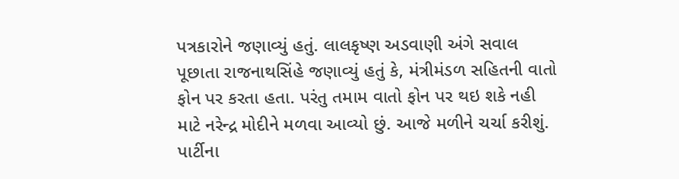પત્રકારોને જણાવ્યું હતું. લાલકૃષ્ણ અડવાણી અંગે સવાલ પૂછાતા રાજનાથસિંહે જણાવ્યું હતું કે, મંત્રીમંડળ સહિતની વાતો ફોન પર કરતા હતા. પરંતુ તમામ વાતો ફોન પર થઇ શકે નહી માટે નરેન્દ્ર મોદીને મળવા આવ્યો છું. આજે મળીને ચર્ચા કરીશું. પાર્ટીના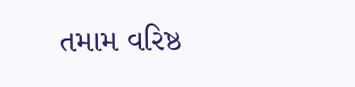તમામ વરિષ્ઠ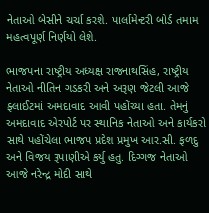નેતાઓ બેસીને ચર્ચા કરશે. પાર્લામેન્ટરી બોર્ડ તમામ મહત્વપૂર્ણ નિર્ણયો લેશે.

ભાજપના રાષ્ટ્રીય અધ્યક્ષ રાજનાથસિંહ, રાષ્ટ્રીય નેતાઓ નીતિન ગડકરી અને અરૂણ જેટલી આજે ફ્લાઈટમાં અમદાવાદ આવી પહોંચ્યા હતા. તેમનું અમદાવાદ એરપોર્ટ પર સ્થાનિક નેતાઓ અને કાર્યકરો સાથે પહોંચેલા ભાજપ પ્રદેશ પ્રમુખ આર.સી. ફળદુ અને વિજય રૂપાણીએ કર્યુ હતુ. દિગ્ગજ નેતાઓ આજે નરેન્દ્ર મોદી સાથે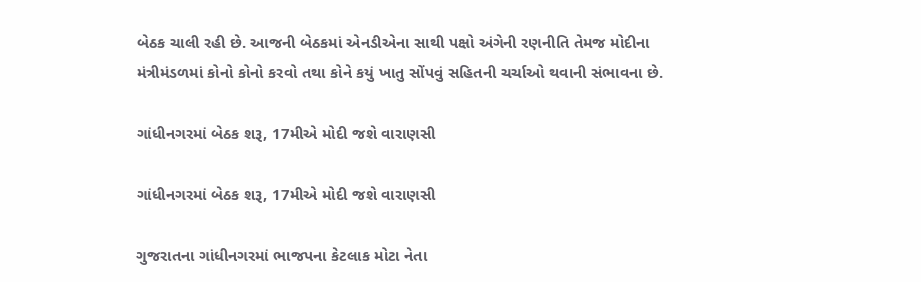બેઠક ચાલી રહી છે. આજની બેઠકમાં એનડીએના સાથી પક્ષો અંગેની રણનીતિ તેમજ મોદીના મંત્રીમંડળમાં કોનો કોનો કરવો તથા કોને કયું ખાતુ સોંપવું સહિતની ચર્ચાઓ થવાની સંભાવના છે.

ગાંધીનગરમાં બેઠક શરૂ, 17મીએ મોદી જશે વારાણસી

ગાંધીનગરમાં બેઠક શરૂ, 17મીએ મોદી જશે વારાણસી

ગુજરાતના ગાંધીનગરમાં ભાજપના કેટલાક મોટા નેતા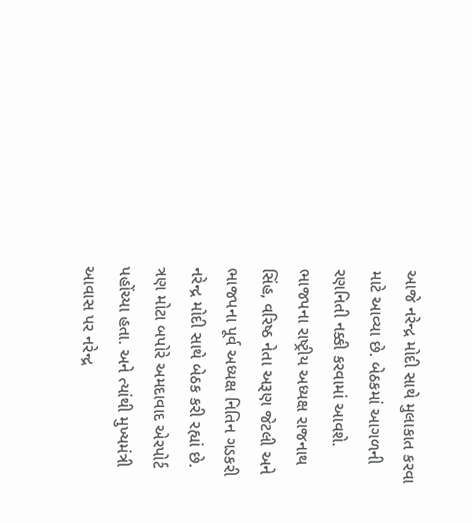આજે નરેન્દ્ર મોદી સાથે મુલાકાત કરવા માટે આવ્યા છે. બેઠકમાં આગળની રણનિતી નક્કી કરવામાં આવશે. ભાજપના રાષ્ટ્રીય અધ્યક્ષ રાજનાથ સિંહ, વરિષ્ઠ નેતા અરૂણ જેટલી અને ભાજપના પૂર્વ અધ્યક્ષ નિતિન ગડકરી નરેન્દ્ર મોદી સાથે બેઠક કરી રહ્યાં છે. ત્રણ મોટા બપોરે અમદાવાદ એરપોર્ટ પહોંચ્યા હતા. અને ત્યાંથી મુખ્યમંત્રી આવાસ પર નરેન્દ્ર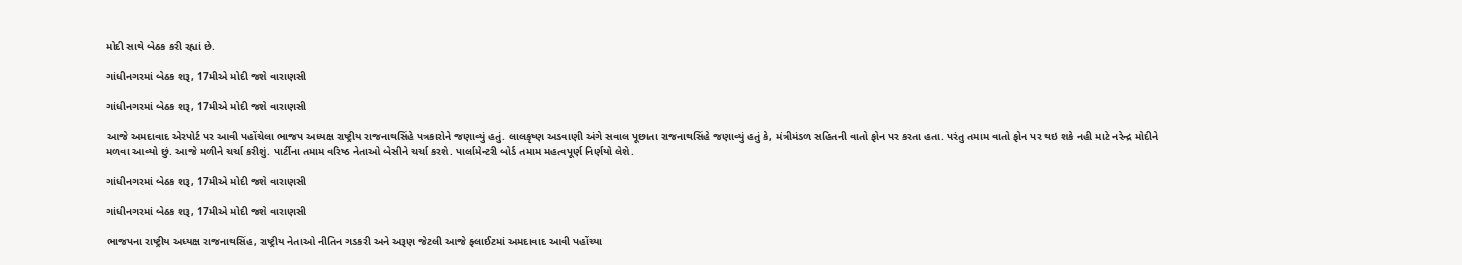મોદી સાથે બેઠક કરી રહ્યાં છે.

ગાંધીનગરમાં બેઠક શરૂ, 17મીએ મોદી જશે વારાણસી

ગાંધીનગરમાં બેઠક શરૂ, 17મીએ મોદી જશે વારાણસી

આજે અમદાવાદ એરપોર્ટ પર આવી પહોંચેલા ભાજપ અધ્યક્ષ રાષ્ટ્રીય રાજનાથસિંહે પત્રકારોને જણાવ્યું હતું. લાલકૃષ્ણ અડવાણી અંગે સવાલ પૂછાતા રાજનાથસિંહે જણાવ્યું હતું કે, મંત્રીમંડળ સહિતની વાતો ફોન પર કરતા હતા. પરંતુ તમામ વાતો ફોન પર થઇ શકે નહી માટે નરેન્દ્ર મોદીને મળવા આવ્યો છું. આજે મળીને ચર્ચા કરીશું. પાર્ટીના તમામ વરિષ્ઠ નેતાઓ બેસીને ચર્ચા કરશે. પાર્લામેન્ટરી બોર્ડ તમામ મહત્વપૂર્ણ નિર્ણયો લેશે.

ગાંધીનગરમાં બેઠક શરૂ, 17મીએ મોદી જશે વારાણસી

ગાંધીનગરમાં બેઠક શરૂ, 17મીએ મોદી જશે વારાણસી

ભાજપના રાષ્ટ્રીય અધ્યક્ષ રાજનાથસિંહ, રાષ્ટ્રીય નેતાઓ નીતિન ગડકરી અને અરૂણ જેટલી આજે ફ્લાઈટમાં અમદાવાદ આવી પહોંચ્યા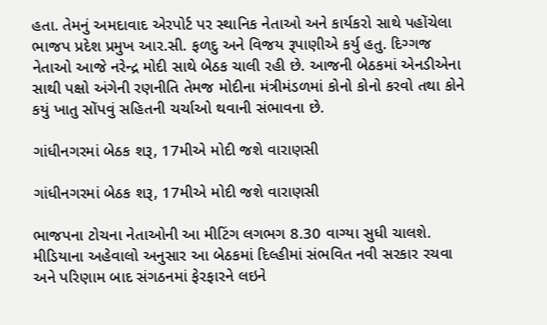હતા. તેમનું અમદાવાદ એરપોર્ટ પર સ્થાનિક નેતાઓ અને કાર્યકરો સાથે પહોંચેલા ભાજપ પ્રદેશ પ્રમુખ આર.સી. ફળદુ અને વિજય રૂપાણીએ કર્યુ હતુ. દિગ્ગજ નેતાઓ આજે નરેન્દ્ર મોદી સાથે બેઠક ચાલી રહી છે. આજની બેઠકમાં એનડીએના સાથી પક્ષો અંગેની રણનીતિ તેમજ મોદીના મંત્રીમંડળમાં કોનો કોનો કરવો તથા કોને કયું ખાતુ સોંપવું સહિતની ચર્ચાઓ થવાની સંભાવના છે.

ગાંધીનગરમાં બેઠક શરૂ, 17મીએ મોદી જશે વારાણસી

ગાંધીનગરમાં બેઠક શરૂ, 17મીએ મોદી જશે વારાણસી

ભાજપના ટોચના નેતાઓની આ મીટિંગ લગભગ 8.30 વાગ્યા સુધી ચાલશે. મીડિયાના અહેવાલો અનુસાર આ બેઠકમાં દિલ્હીમાં સંભવિત નવી સરકાર રચવા અને પરિણામ બાદ સંગઠનમાં ફેરફારને લઇને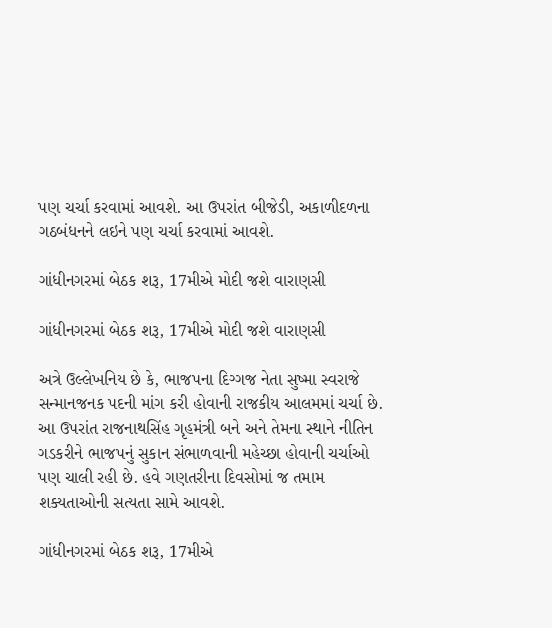પણ ચર્ચા કરવામાં આવશે. આ ઉપરાંત બીજેડી, અકાળીદળના ગઠબંધનને લઇને પણ ચર્ચા કરવામાં આવશે.

ગાંધીનગરમાં બેઠક શરૂ, 17મીએ મોદી જશે વારાણસી

ગાંધીનગરમાં બેઠક શરૂ, 17મીએ મોદી જશે વારાણસી

અત્રે ઉલ્લેખનિય છે કે, ભાજપના દિગ્ગજ નેતા સુષ્મા સ્વરાજે સન્માનજનક પદની માંગ કરી હોવાની રાજકીય આલમમાં ચર્ચા છે. આ ઉપરાંત રાજનાથસિંહ ગૃહમંત્રી બને અને તેમના સ્થાને નીતિન ગડકરીને ભાજપનું સુકાન સંભાળવાની મહેચ્છા હોવાની ચર્ચાઓ પણ ચાલી રહી છે. હવે ગણતરીના દિવસોમાં જ તમામ શક્યતાઓની સત્યતા સામે આવશે.

ગાંધીનગરમાં બેઠક શરૂ, 17મીએ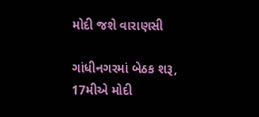મોદી જશે વારાણસી

ગાંધીનગરમાં બેઠક શરૂ, 17મીએ મોદી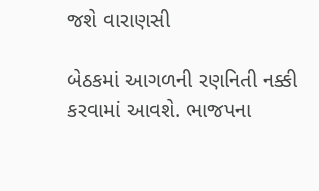જશે વારાણસી

બેઠકમાં આગળની રણનિતી નક્કી કરવામાં આવશે. ભાજપના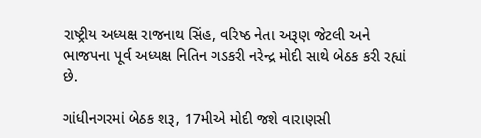રાષ્ટ્રીય અધ્યક્ષ રાજનાથ સિંહ, વરિષ્ઠ નેતા અરૂણ જેટલી અને ભાજપના પૂર્વ અધ્યક્ષ નિતિન ગડકરી નરેન્દ્ર મોદી સાથે બેઠક કરી રહ્યાં છે.

ગાંધીનગરમાં બેઠક શરૂ, 17મીએ મોદી જશે વારાણસી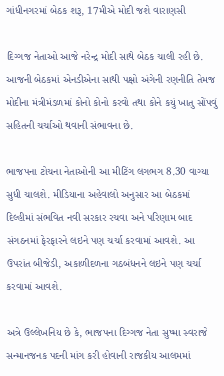ગાંધીનગરમાં બેઠક શરૂ, 17મીએ મોદી જશે વારાણસી

દિગ્ગજ નેતાઓ આજે નરેન્દ્ર મોદી સાથે બેઠક ચાલી રહી છે. આજની બેઠકમાં એનડીએના સાથી પક્ષો અંગેની રણનીતિ તેમજ મોદીના મંત્રીમંડળમાં કોનો કોનો કરવો તથા કોને કયું ખાતુ સોંપવું સહિતની ચર્ચાઓ થવાની સંભાવના છે.

ભાજપના ટોચના નેતાઓની આ મીટિંગ લગભગ 8.30 વાગ્યા સુધી ચાલશે. મીડિયાના અહેવાલો અનુસાર આ બેઠકમાં દિલ્હીમાં સંભવિત નવી સરકાર રચવા અને પરિણામ બાદ સંગઠનમાં ફેરફારને લઇને પણ ચર્ચા કરવામાં આવશે. આ ઉપરાંત બીજેડી, અકાળીદળના ગઠબંધનને લઇને પણ ચર્ચા કરવામાં આવશે.

અત્રે ઉલ્લેખનિય છે કે, ભાજપના દિગ્ગજ નેતા સુષ્મા સ્વરાજે સન્માનજનક પદની માંગ કરી હોવાની રાજકીય આલમમાં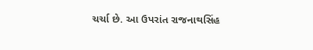ચર્ચા છે. આ ઉપરાંત રાજનાથસિંહ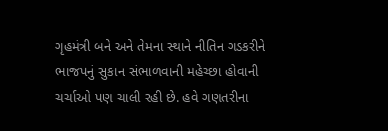ગૃહમંત્રી બને અને તેમના સ્થાને નીતિન ગડકરીને ભાજપનું સુકાન સંભાળવાની મહેચ્છા હોવાની ચર્ચાઓ પણ ચાલી રહી છે. હવે ગણતરીના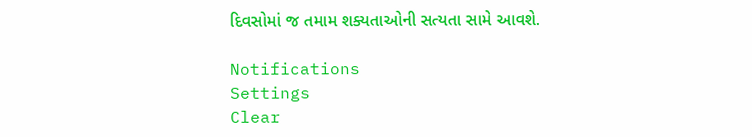દિવસોમાં જ તમામ શક્યતાઓની સત્યતા સામે આવશે.

Notifications
Settings
Clear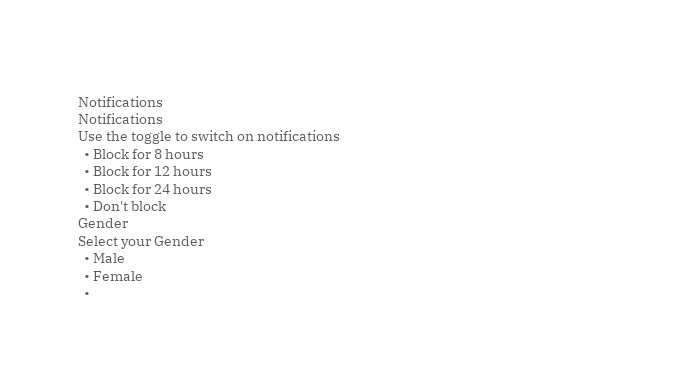Notifications
Notifications
Use the toggle to switch on notifications
  • Block for 8 hours
  • Block for 12 hours
  • Block for 24 hours
  • Don't block
Gender
Select your Gender
  • Male
  • Female
  •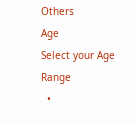Others
Age
Select your Age Range
  •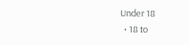Under 18
  • 18 to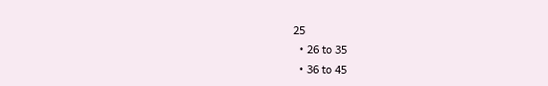25
  • 26 to 35
  • 36 to 45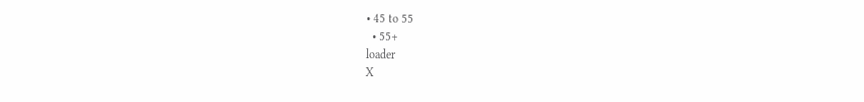• 45 to 55
  • 55+
loader
X